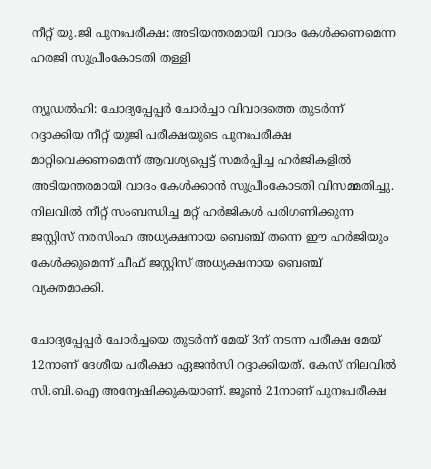നീറ്റ് യു.ജി പുനഃപരീക്ഷ: അടിയന്തരമായി വാദം കേൾക്കണമെന്ന ഹരജി സുപ്രീംകോടതി തള്ളി

ന്യൂഡൽഹി: ചോദ്യപ്പേപ്പർ ചോർച്ചാ വിവാദത്തെ തുടർന്ന് റദ്ദാക്കിയ നീറ്റ് യുജി പരീക്ഷയുടെ പുനഃപരീക്ഷ മാറ്റിവെക്കണമെന്ന് ആവശ്യപ്പെട്ട് സമർപ്പിച്ച ഹർജികളിൽ അടിയന്തരമായി വാദം കേൾക്കാൻ സുപ്രീംകോടതി വിസമ്മതിച്ചു. നിലവിൽ നീറ്റ് സംബന്ധിച്ച മറ്റ് ഹർജികൾ പരിഗണിക്കുന്ന ജസ്റ്റിസ് നരസിംഹ അധ്യക്ഷനായ ബെഞ്ച് തന്നെ ഈ ഹർജിയും കേൾക്കുമെന്ന് ചീഫ് ജസ്റ്റിസ് അധ്യക്ഷനായ ബെഞ്ച് വ്യക്തമാക്കി.

ചോദ്യപ്പേപ്പർ ചോർച്ചയെ തുടർന്ന് മേയ് 3ന് നടന്ന പരീക്ഷ മേയ് 12നാണ് ദേശീയ പരീക്ഷാ ഏജൻസി റദ്ദാക്കിയത്. കേസ് നിലവിൽ സി.ബി.ഐ അന്വേഷിക്കുകയാണ്. ജൂൺ 21നാണ് പുനഃപരീക്ഷ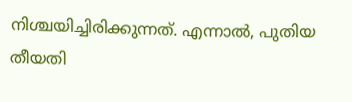നിശ്ചയിച്ചിരിക്കുന്നത്. എന്നാൽ, പുതിയ തീയതി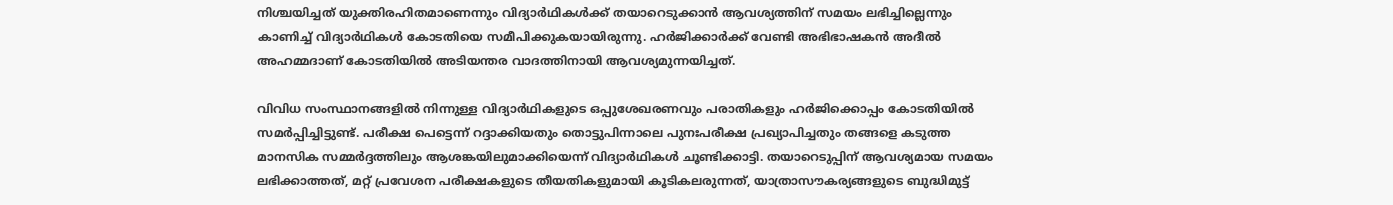നിശ്ചയിച്ചത് യുക്തിരഹിതമാണെന്നും വിദ്യാർഥികൾക്ക് തയാറെടുക്കാൻ ആവശ്യത്തിന് സമയം ലഭിച്ചില്ലെന്നും കാണിച്ച് വിദ്യാർഥികൾ കോടതിയെ സമീപിക്കുകയായിരുന്നു. ഹർജിക്കാർക്ക് വേണ്ടി അഭിഭാഷകൻ അദീൽ അഹമ്മദാണ് കോടതിയിൽ അടിയന്തര വാദത്തിനായി ആവശ്യമുന്നയിച്ചത്.

വിവിധ സംസ്ഥാനങ്ങളിൽ നിന്നുള്ള വിദ്യാർഥികളുടെ ഒപ്പുശേഖരണവും പരാതികളും ഹർജിക്കൊപ്പം കോടതിയിൽ സമർപ്പിച്ചിട്ടുണ്ട്. പരീക്ഷ പെട്ടെന്ന് റദ്ദാക്കിയതും തൊട്ടുപിന്നാലെ പുനഃപരീക്ഷ പ്രഖ്യാപിച്ചതും തങ്ങളെ കടുത്ത മാനസിക സമ്മർദ്ദത്തിലും ആശങ്കയിലുമാക്കിയെന്ന് വിദ്യാർഥികൾ ചൂണ്ടിക്കാട്ടി. തയാറെടുപ്പിന് ആവശ്യമായ സമയം ലഭിക്കാത്തത്, മറ്റ് പ്രവേശന പരീക്ഷകളുടെ തീയതികളുമായി കൂടികലരുന്നത്, യാത്രാസൗകര്യങ്ങളുടെ ബുദ്ധിമുട്ട്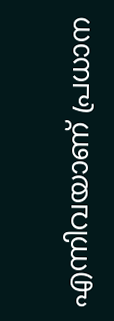എന്നിവയാണ് പ്രധാന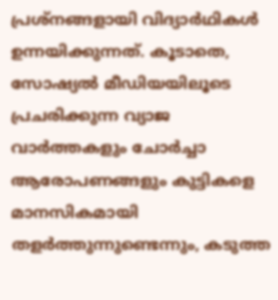പ്രശ്നങ്ങളായി വിദ്യാർഥികൾ ഉന്നയിക്കുന്നത്. കൂടാതെ, സോഷ്യൽ മീഡിയയിലൂടെ പ്രചരിക്കുന്ന വ്യാജ വാർത്തകളും ചോർച്ചാ ആരോപണങ്ങളും കുട്ടികളെ മാനസികമായി തളർത്തുന്നുണ്ടെന്നും, കടുത്ത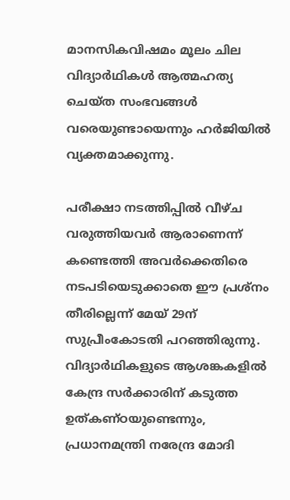മാനസികവിഷമം മൂലം ചില വിദ്യാർഥികൾ ആത്മഹത്യ ചെയ്ത സംഭവങ്ങൾ വരെയുണ്ടായെന്നും ഹർജിയിൽ വ്യക്തമാക്കുന്നു.

പരീക്ഷാ നടത്തിപ്പിൽ വീഴ്ച വരുത്തിയവർ ആരാണെന്ന് കണ്ടെത്തി അവർക്കെതിരെ നടപടിയെടുക്കാതെ ഈ പ്രശ്നം തീരില്ലെന്ന് മേയ് 29ന് സുപ്രീംകോടതി പറഞ്ഞിരുന്നു. വിദ്യാർഥികളുടെ ആശങ്കകളിൽ കേന്ദ്ര സർക്കാരിന് കടുത്ത ഉത്കണ്ഠയുണ്ടെന്നും, പ്രധാനമന്ത്രി നരേന്ദ്ര മോദി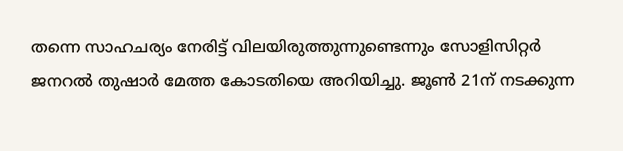തന്നെ സാഹചര്യം നേരിട്ട് വിലയിരുത്തുന്നുണ്ടെന്നും സോളിസിറ്റർ ജനറൽ തുഷാർ മേത്ത കോടതിയെ അറിയിച്ചു. ജൂൺ 21ന് നടക്കുന്ന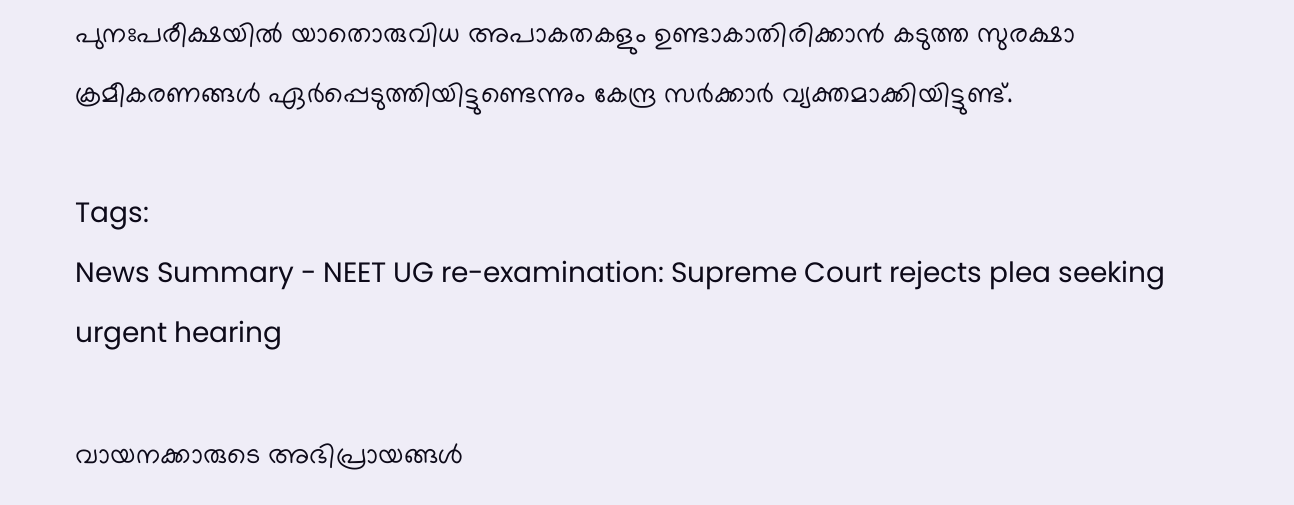പുനഃപരീക്ഷയിൽ യാതൊരുവിധ അപാകതകളും ഉണ്ടാകാതിരിക്കാൻ കടുത്ത സുരക്ഷാ ക്രമീകരണങ്ങൾ ഏർപ്പെടുത്തിയിട്ടുണ്ടെന്നും കേന്ദ്ര സർക്കാർ വ്യക്തമാക്കിയിട്ടുണ്ട്.

Tags:
News Summary - NEET UG re-examination: Supreme Court rejects plea seeking urgent hearing

വായനക്കാരുടെ അഭിപ്രായങ്ങള്‍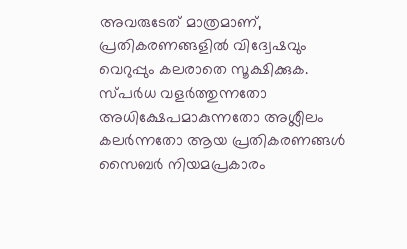അവരുടേത് മാത്രമാണ്, പ്രതികരണങ്ങളിൽ വിദ്വേഷവും വെറുപ്പും കലരാതെ സൂക്ഷിക്കുക. സ്പർധ വളർത്തുന്നതോ അധിക്ഷേപമാകുന്നതോ അശ്ലീലം കലർന്നതോ ആയ പ്രതികരണങ്ങൾ സൈബർ നിയമപ്രകാരം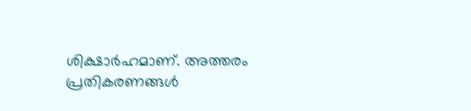ശിക്ഷാർഹമാണ്. അത്തരം പ്രതികരണങ്ങൾ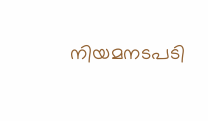നിയമനടപടി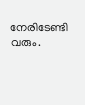നേരിടേണ്ടി വരും.